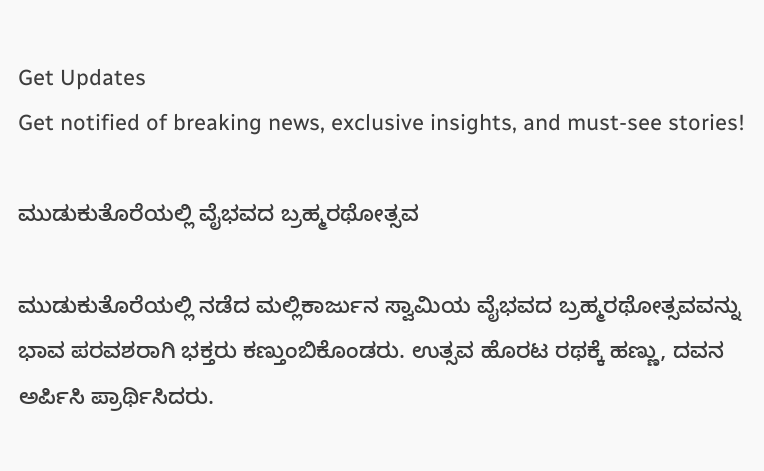Get Updates
Get notified of breaking news, exclusive insights, and must-see stories!

ಮುಡುಕುತೊರೆಯಲ್ಲಿ ವೈಭವದ ಬ್ರಹ್ಮರಥೋತ್ಸವ

ಮುಡುಕುತೊರೆಯಲ್ಲಿ ನಡೆದ ಮಲ್ಲಿಕಾರ್ಜುನ ಸ್ವಾಮಿಯ ವೈಭವದ ಬ್ರಹ್ಮರಥೋತ್ಸವವನ್ನು ಭಾವ ಪರವಶರಾಗಿ ಭಕ್ತರು ಕಣ್ತುಂಬಿಕೊಂಡರು. ಉತ್ಸವ ಹೊರಟ ರಥಕ್ಕೆ ಹಣ್ಣು, ದವನ ಅರ್ಪಿಸಿ ಪ್ರಾರ್ಥಿಸಿದರು.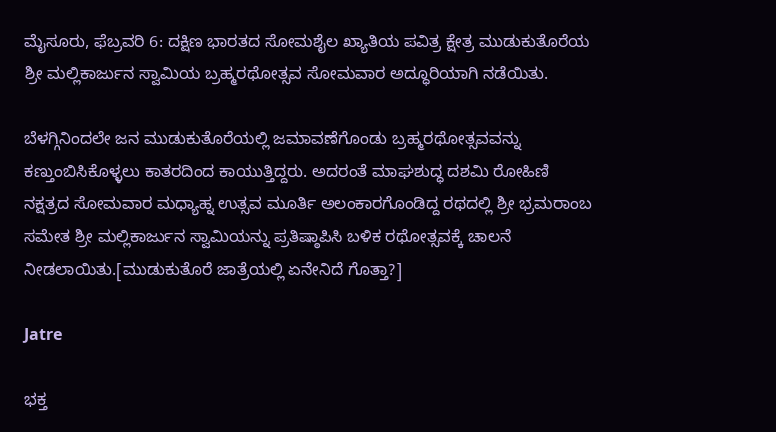ಮೈಸೂರು, ಫೆಬ್ರವರಿ 6: ದಕ್ಷಿಣ ಭಾರತದ ಸೋಮಶೈಲ ಖ್ಯಾತಿಯ ಪವಿತ್ರ ಕ್ಷೇತ್ರ ಮುಡುಕುತೊರೆಯ ಶ್ರೀ ಮಲ್ಲಿಕಾರ್ಜುನ ಸ್ವಾಮಿಯ ಬ್ರಹ್ಮರಥೋತ್ಸವ ಸೋಮವಾರ ಅದ್ಧೂರಿಯಾಗಿ ನಡೆಯಿತು.

ಬೆಳಗ್ಗಿನಿಂದಲೇ ಜನ ಮುಡುಕುತೊರೆಯಲ್ಲಿ ಜಮಾವಣೆಗೊಂಡು ಬ್ರಹ್ಮರಥೋತ್ಸವವನ್ನು ಕಣ್ತುಂಬಿಸಿಕೊಳ್ಳಲು ಕಾತರದಿಂದ ಕಾಯುತ್ತಿದ್ದರು. ಅದರಂತೆ ಮಾಘಶುದ್ಧ ದಶಮಿ ರೋಹಿಣಿ ನಕ್ಷತ್ರದ ಸೋಮವಾರ ಮಧ್ಯಾಹ್ನ ಉತ್ಸವ ಮೂರ್ತಿ ಅಲಂಕಾರಗೊಂಡಿದ್ದ ರಥದಲ್ಲಿ ಶ್ರೀ ಭ್ರಮರಾಂಬ ಸಮೇತ ಶ್ರೀ ಮಲ್ಲಿಕಾರ್ಜುನ ಸ್ವಾಮಿಯನ್ನು ಪ್ರತಿಷ್ಠಾಪಿಸಿ ಬಳಿಕ ರಥೋತ್ಸವಕ್ಕೆ ಚಾಲನೆ ನೀಡಲಾಯಿತು.[ಮುಡುಕುತೊರೆ ಜಾತ್ರೆಯಲ್ಲಿ ಏನೇನಿದೆ ಗೊತ್ತಾ?]

Jatre

ಭಕ್ತ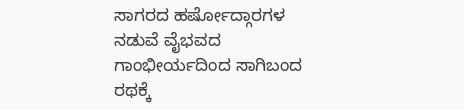ಸಾಗರದ ಹರ್ಷೋದ್ಗಾರಗಳ ನಡುವೆ ವೈಭವದ ಗಾಂಭೀರ್ಯದಿಂದ ಸಾಗಿಬಂದ ರಥಕ್ಕೆ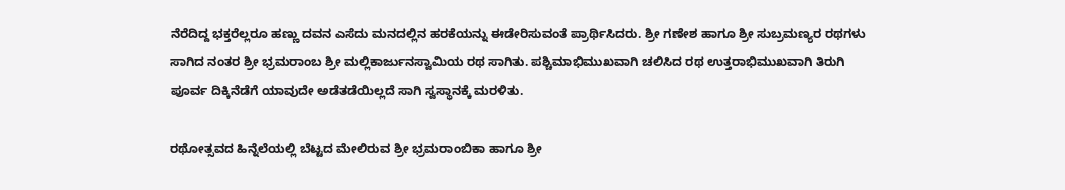ನೆರೆದಿದ್ದ ಭಕ್ತರೆಲ್ಲರೂ ಹಣ್ಣು ದವನ ಎಸೆದು ಮನದಲ್ಲಿನ ಹರಕೆಯನ್ನು ಈಡೇರಿಸುವಂತೆ ಪ್ರಾರ್ಥಿಸಿದರು. ಶ್ರೀ ಗಣೇಶ ಹಾಗೂ ಶ್ರೀ ಸುಬ್ರಮಣ್ಯರ ರಥಗಳು ಸಾಗಿದ ನಂತರ ಶ್ರೀ ಭ್ರಮರಾಂಬ ಶ್ರೀ ಮಲ್ಲಿಕಾರ್ಜುನಸ್ವಾಮಿಯ ರಥ ಸಾಗಿತು. ಪಶ್ಚಿಮಾಭಿಮುಖವಾಗಿ ಚಲಿಸಿದ ರಥ ಉತ್ತರಾಭಿಮುಖವಾಗಿ ತಿರುಗಿ ಪೂರ್ವ ದಿಕ್ಕಿನೆಡೆಗೆ ಯಾವುದೇ ಅಡೆತಡೆಯಿಲ್ಲದೆ ಸಾಗಿ ಸ್ವಸ್ಥಾನಕ್ಕೆ ಮರಳಿತು.

ರಥೋತ್ಸವದ ಹಿನ್ನೆಲೆಯಲ್ಲಿ ಬೆಟ್ಟದ ಮೇಲಿರುವ ಶ್ರೀ ಭ್ರಮರಾಂಬಿಕಾ ಹಾಗೂ ಶ್ರೀ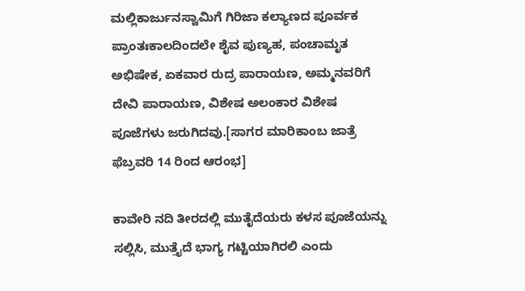ಮಲ್ಲಿಕಾರ್ಜುನಸ್ವಾಮಿಗೆ ಗಿರಿಜಾ ಕಲ್ಯಾಣದ ಪೂರ್ವಕ ಪ್ರಾಂತಃಕಾಲದಿಂದಲೇ ಶೈವ ಪುಣ್ಯಹ, ಪಂಚಾಮೃತ ಅಭಿಷೇಕ, ಏಕವಾರ ರುದ್ರ ಪಾರಾಯಣ, ಅಮ್ಮನವರಿಗೆ ದೇವಿ ಪಾರಾಯಣ, ವಿಶೇಷ ಅಲಂಕಾರ ವಿಶೇಷ ಪೂಜೆಗಳು ಜರುಗಿದವು.[ಸಾಗರ ಮಾರಿಕಾಂಬ ಜಾತ್ರೆ ಫೆಬ್ರವರಿ 14 ರಿಂದ ಆರಂಭ]

ಕಾವೇರಿ ನದಿ ತೀರದಲ್ಲಿ ಮುತೈದೆಯರು ಕಳಸ ಪೂಜೆಯನ್ನು ಸಲ್ಲಿಸಿ, ಮುತ್ತೈದೆ ಭಾಗ್ಯ ಗಟ್ಟಿಯಾಗಿರಲಿ ಎಂದು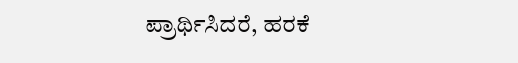ಪ್ರಾರ್ಥಿಸಿದರೆ, ಹರಕೆ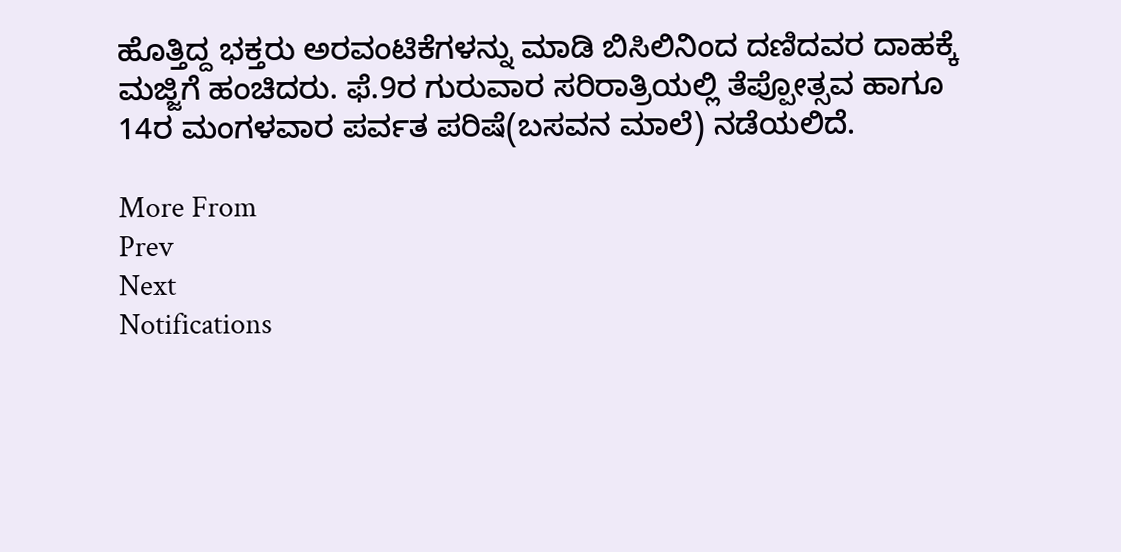ಹೊತ್ತಿದ್ದ ಭಕ್ತರು ಅರವಂಟಿಕೆಗಳನ್ನು ಮಾಡಿ ಬಿಸಿಲಿನಿಂದ ದಣಿದವರ ದಾಹಕ್ಕೆ ಮಜ್ಜಿಗೆ ಹಂಚಿದರು. ಫೆ.9ರ ಗುರುವಾರ ಸರಿರಾತ್ರಿಯಲ್ಲಿ ತೆಪ್ಪೋತ್ಸವ ಹಾಗೂ 14ರ ಮಂಗಳವಾರ ಪರ್ವತ ಪರಿಷೆ(ಬಸವನ ಮಾಲೆ) ನಡೆಯಲಿದೆ.

More From
Prev
Next
Notifications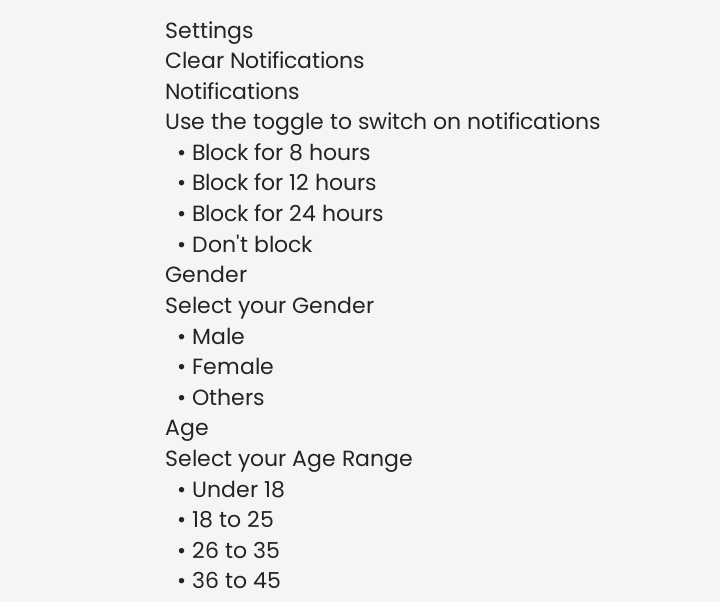Settings
Clear Notifications
Notifications
Use the toggle to switch on notifications
  • Block for 8 hours
  • Block for 12 hours
  • Block for 24 hours
  • Don't block
Gender
Select your Gender
  • Male
  • Female
  • Others
Age
Select your Age Range
  • Under 18
  • 18 to 25
  • 26 to 35
  • 36 to 45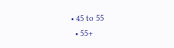• 45 to 55
  • 55+